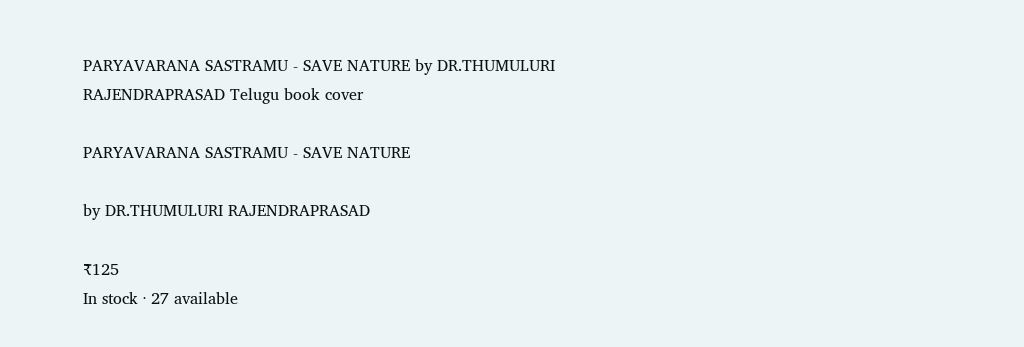PARYAVARANA SASTRAMU - SAVE NATURE by DR.THUMULURI RAJENDRAPRASAD Telugu book cover

PARYAVARANA SASTRAMU - SAVE NATURE

by DR.THUMULURI RAJENDRAPRASAD

₹125
In stock · 27 available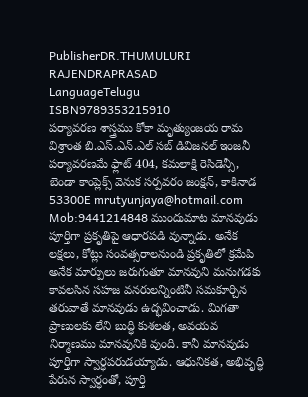PublisherDR.THUMULURI RAJENDRAPRASAD
LanguageTelugu
ISBN9789353215910
పర్యావరణ శాస్త్రము కోకా మృత్యుంజయ రామ విశ్రాంత బి.ఎస్.ఎన్.ఎల్ సబ్ డివిజనల్ ఇంజనీ పర్యావరణమే ఫ్లాట్ 404, కమలాక్షి రెసిడెన్సీ, బెండా కాంప్లెక్స్ వెనుక సర్పవరం జంక్షన్, కాకినాడ 53300E mrutyunjaya@hotmail.com Mob:9441214848 ముందుమాట మానవుడు పూర్తిగా ప్రకృతిపై ఆధారపడి వున్నాడు. అనేక లక్షలు, కోట్లు సంవత్సరాలనుండి ప్రకృతిలో క్రమేపి అనేక మార్పులు జరుగుతూ మానవుని మనుగడకు కావలసిన సహజ వనరులన్నింటినీ సమకూర్చిన తరువాతే మానవుడు ఉద్భవించాడు. మిగతా ప్రాణులకు లేని బుద్ధి కుశలత, అవయవ నిర్మాణము మానవునికి వుంది. కానీ మానవుడు పూర్తిగా స్వార్ధపరుడయ్యాడు. ఆధునికత, అభివృద్ధి పేరున స్వార్ధంతో, పూర్తి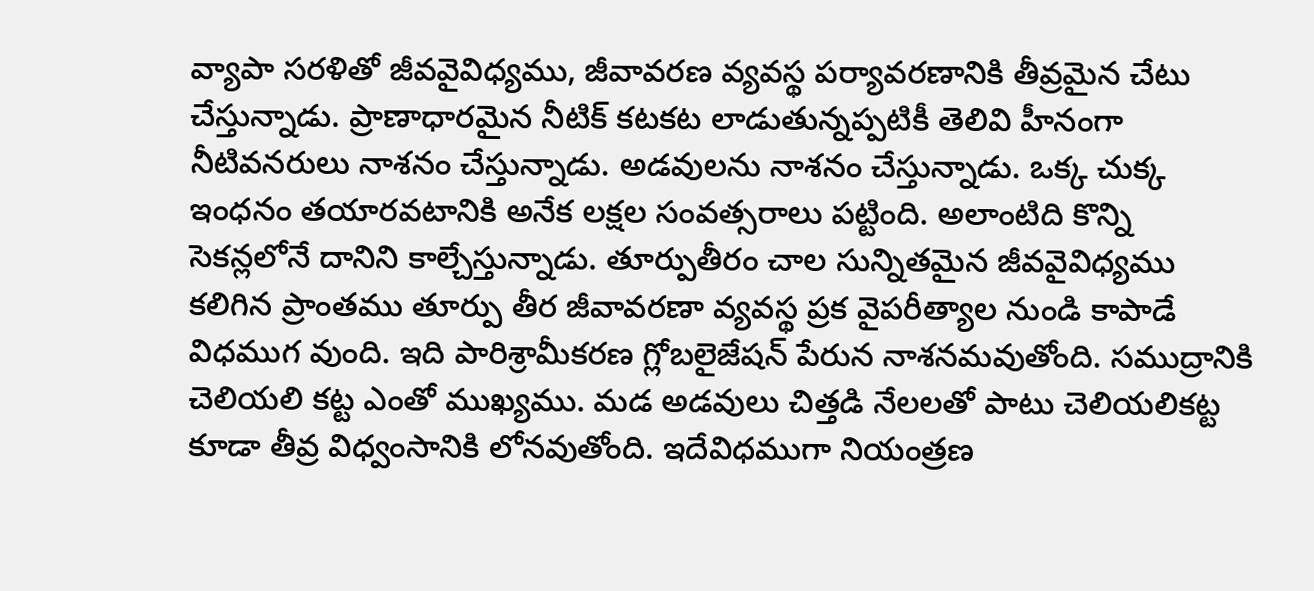వ్యాపా సరళితో జీవవైవిధ్యము, జీవావరణ వ్యవస్థ పర్యావరణానికి తీవ్రమైన చేటు చేస్తున్నాడు. ప్రాణాధారమైన నీటిక్ కటకట లాడుతున్నప్పటికీ తెలివి హీనంగా నీటివనరులు నాశనం చేస్తున్నాడు. అడవులను నాశనం చేస్తున్నాడు. ఒక్క చుక్క ఇంధనం తయారవటానికి అనేక లక్షల సంవత్సరాలు పట్టింది. అలాంటిది కొన్ని సెకన్లలోనే దానిని కాల్చేస్తున్నాడు. తూర్పుతీరం చాల సున్నితమైన జీవవైవిధ్యము కలిగిన ప్రాంతము తూర్పు తీర జీవావరణా వ్యవస్థ ప్రక వైపరీత్యాల నుండి కాపాడే విధముగ వుంది. ఇది పారిశ్రామీకరణ గ్లోబలైజేషన్ పేరున నాశనమవుతోంది. సముద్రానికి చెలియలి కట్ట ఎంతో ముఖ్యము. మడ అడవులు చిత్తడి నేలలతో పాటు చెలియలికట్ట కూడా తీవ్ర విధ్వంసానికి లోనవుతోంది. ఇదేవిధముగా నియంత్రణ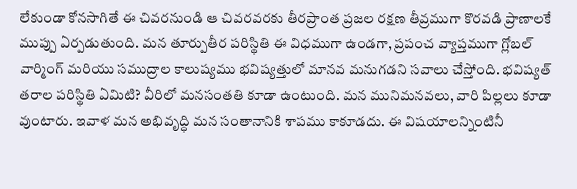లేకుండా కోనసాగితే ఈ చివరనుండి ఆ చివరవరకు తీరప్రాంత ప్రజల రక్షణ తీవ్రముగా కొరవడి ప్రాణాలకే ముప్పు ఏర్పడుతుంది. మన తూర్పుతీర పరిస్థితి ఈ విధముగా ఉండగా, ప్రపంచ వ్యాప్తముగా గ్లోబల్ వార్మింగ్ మరియు సముద్రాల కాలుష్యము భవిష్యత్తులో మానవ మనుగడని సవాలు చేస్తోంది. భవిష్యత్ తరాల పరిస్థితి ఏమిటి? వీరిలో మనసంతతి కూడా ఉంటుంది. మన మునిమనవలు, వారి పిల్లలు కూడా వుంటారు. ఇవాళ మన అభివృద్ధి మన సంతానానికి శాపము కాకూడదు. ఈ విషయాలన్నింటినీ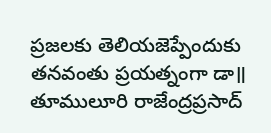ప్రజలకు తెలియజెప్పేందుకు తనవంతు ప్రయత్నంగా డా॥ తూములూరి రాజేంద్రప్రసాద్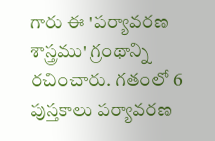గారు ఈ 'పర్యావరణ శాస్త్రము' గ్రంథాన్ని రచించారు. గతంలో 6 పుస్తకాలు పర్యావరణ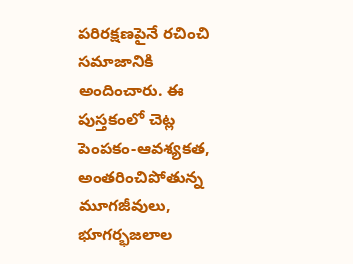పరిరక్షణపైనే రచించి సమాజానికి అందించారు. ఈ పుస్తకంలో చెట్ల పెంపకం-ఆవశ్యకత, అంతరించిపోతున్న మూగజీవులు, భూగర్భజలాల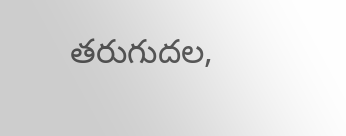తరుగుదల,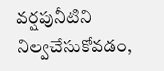వర్షపునీటిని నిల్వచేసుకోవడం,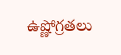ఉష్ణోగ్రతలు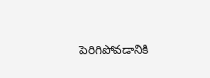పెరిగిపోవడానికి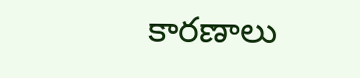కారణాలు